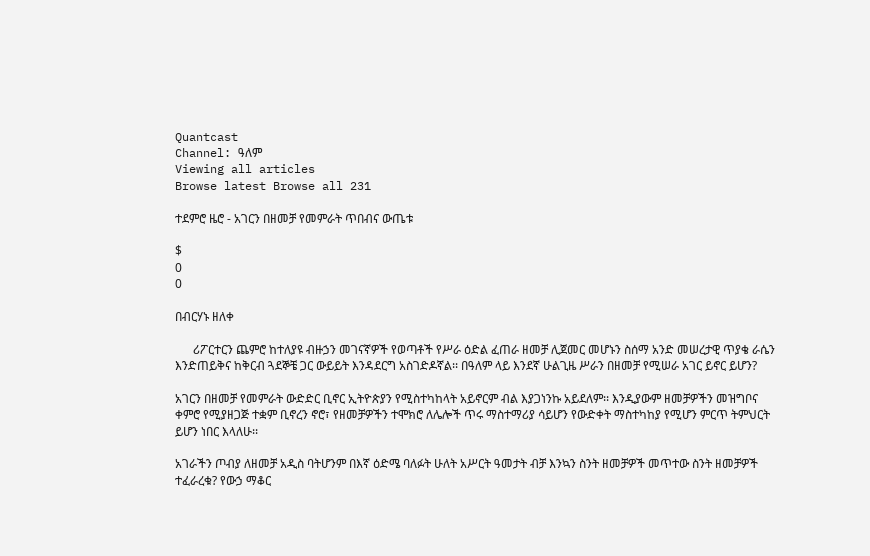Quantcast
Channel: ዓለም
Viewing all articles
Browse latest Browse all 231

ተደምሮ ዜሮ - አገርን በዘመቻ የመምራት ጥበብና ውጤቱ

$
0
0

በብርሃኑ ዘለቀ

      ሪፖርተርን ጨምሮ ከተለያዩ ብዙኃን መገናኛዎች የወጣቶች የሥራ ዕድል ፈጠራ ዘመቻ ሊጀመር መሆኑን ስሰማ አንድ መሠረታዊ ጥያቄ ራሴን እንድጠይቅና ከቅርብ ጓደኞቼ ጋር ውይይት እንዳደርግ አስገድዶኛል፡፡ በዓለም ላይ እንደኛ ሁልጊዜ ሥራን በዘመቻ የሚሠራ አገር ይኖር ይሆን?

አገርን በዘመቻ የመምራት ውድድር ቢኖር ኢትዮጵያን የሚስተካከላት አይኖርም ብል እያጋነንኩ አይደለም፡፡ እንዲያውም ዘመቻዎችን መዝግቦና ቀምሮ የሚያዘጋጅ ተቋም ቢኖረን ኖሮ፣ የዘመቻዎችን ተሞክሮ ለሌሎች ጥሩ ማስተማሪያ ሳይሆን የውድቀት ማስተካከያ የሚሆን ምርጥ ትምህርት ይሆን ነበር እላለሁ፡፡

አገራችን ጦብያ ለዘመቻ አዲስ ባትሆንም በእኛ ዕድሜ ባለፉት ሁለት አሥርት ዓመታት ብቻ እንኳን ስንት ዘመቻዎች መጥተው ስንት ዘመቻዎች ተፈራረቁ? የውኃ ማቆር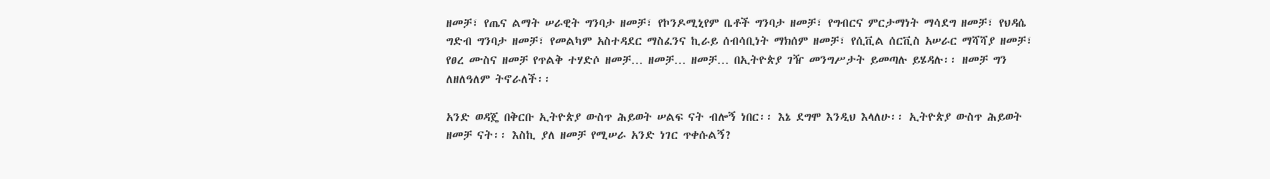ዘመቻ፣ የጤና ልማት ሠራዊት ግንባታ ዘመቻ፣ የኮንዶሚኒየም ቤቶች ግንባታ ዘመቻ፣ የግብርና ምርታማነት ማሳደግ ዘመቻ፣ የህዳሴ ግድብ ግንባታ ዘመቻ፣ የመልካም አስተዳደር ማስፈንና ኪራይ ሰብሳቢነት ማክሰም ዘመቻ፣ የሲቪል ሰርቪስ አሠራር ማሻሻያ ዘመቻ፣ የፀረ ሙስና ዘመቻ የጥልቅ ተሃድሶ ዘመቻ… ዘመቻ… ዘመቻ… በኢትዮጵያ ገዥ መንግሥታት ይመጣሉ ይሄዳሉ፡፡ ዘመቻ ግን ለዘለዓለም ትኖራለች፡፡

አንድ ወዳጄ በቅርቡ ኢትዮጵያ ውስጥ ሕይወት ሠልፍ ናት ብሎኝ ነበር፡፡ እኔ ደግሞ እንዲህ እላለሁ፡፡ ኢትዮጵያ ውስጥ ሕይወት ዘመቻ ናት፡፡ እስኪ ያለ ዘመቻ የሚሠራ አንድ ነገር ጥቀሱልኝ?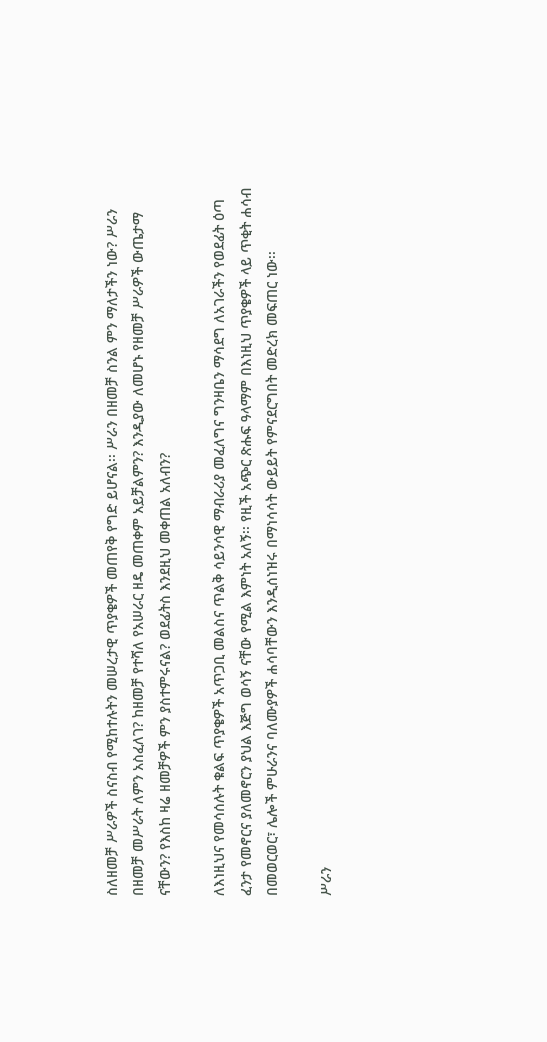ስለዘመቻ ሥራዎች ስናስብ የሚከተሉትን መሠረታዊ ጥያቄዎች መጠየቅ የግድ ይሆናል፡፡ ሥራን በዘመቻ ስንል ምን ማለታችን ነው? ሥራን በዘመቻ መሥራት ለምን አስፈለገ? ከዘመቻ የተሻለ የአሠራር ዘዴ መጠቀም አይቻልምን? እንዲያው ለመሆኑ የዘመቻ ሥራዎች ውጤታማ ናቸውን? የእስከ ዛሬ ዘመቻዎች ምን ያስተምሩናል? ወደፊትስ እንደዚህ መቀጠል አለብን?

ለእነዚህና የመሳሰሉት ቁልፍ ጥያቄዎች አጥጋቢ መልስና ጥልቅ ሳይንሳዊ ማብራሪያ መፈለግና ግንዛቤን ማሳደግ ለአገራችን የወደፊት ዕጣ ፈንታ የመኖርና ያለመኖርን ያህል እጅግ ወሳኝ ናቸው የሚል እምነት አለኝ፡፡ የዚች አጭር ጽሑፍ ዓላማም በእነዚህ ጥያቄዎች ላይ ጥቂት ሐሳብ በመወርወር፣ ሌሎች ምሁራንና ባለሙያዎች ሐሳባቸውን እንዲሰነዝሩ በማነሳሳት ውይይት የምናደርግበት መድረክ መፍጠር ነው፡፡

ሥራን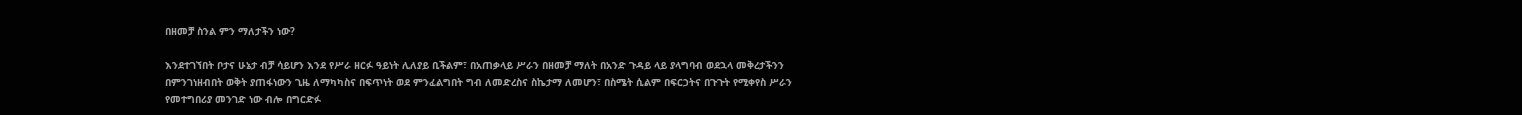በዘመቻ ስንል ምን ማለታችን ነው?

እንደተገኘበት ቦታና ሁኔታ ብቻ ሳይሆን እንደ የሥራ ዘርፉ ዓይነት ሊለያይ ቢችልም፣ በአጠቃላይ ሥራን በዘመቻ ማለት በአንድ ጉዳይ ላይ ያላግባብ ወደኋላ መቅረታችንን በምንገነዘብበት ወቅት ያጠፋነውን ጊዜ ለማካካስና በፍጥነት ወደ ምንፈልግበት ግብ ለመድረስና ስኬታማ ለመሆን፣ በስሜት ሲልም በፍርኃትና በጉጉት የሚቀየስ ሥራን የመተግበሪያ መንገድ ነው ብሎ በግርድፉ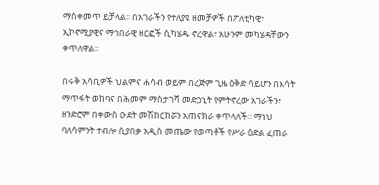ማስቀመጥ ይቻላል፡፡ በአገራችን የተለያዩ ዘመቻዎች በፖለቲካዊ፣ ኢኮኖሚያዊና ማኅበራዊ ዘርፎች ሲካሄዱ ኖረዋል፣ አሁንም መካሄዳቸውን ቀጥለዋል፡፡

በሩቅ አሳቢዎች ህልምና ሐሳብ ወይም በረጅም ጊዜ ዕቅድ ሳይሆን በእሳት ማጥፋት ወከባና በሕመም ማስታገሻ መድኃኒት የምትኖረው አገራችን፣ ዘንድሮም በቀውስ ዑደት መሽከርከሯን አጠናክራ ቀጥላለች፡፡ ማነህ ባለሳምንት ተብሎ ሲያበቃ አዲስ መጤው የወጣቶች የሥራ ዕድል ፈጠራ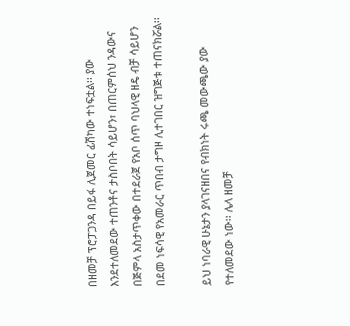በዘመቻ ፕሮፓጋንዳ በይፋ ሊጀመር ፊሽካው ተነፍቷል፡፡ ያው እንደተለመደው ተጠንቶና ታስቦበት ሳይሆን፣ በጠርምሰህ ንዳውና በጅምላ አስታጥቀው በተደራጀ የአቦ ሰጥ ባህላዊ ዘዴ ብቻ ሳይሆን በደመ ነፍሳዊ የአመራር ጥበብ ታግዞ ሊተገበር ዝግጅቱ ተጠናክሯል፡፡

ይህ ነባራዊ ሁኔታን ያላገናዘበና የብክነት ሩጫ መውጫው ያው የተለመደው ነው፡፡ ሌላ ዘመቻ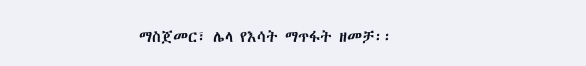ማስጀመር፣ ሌላ የእሳት ማጥፋት ዘመቻ፡፡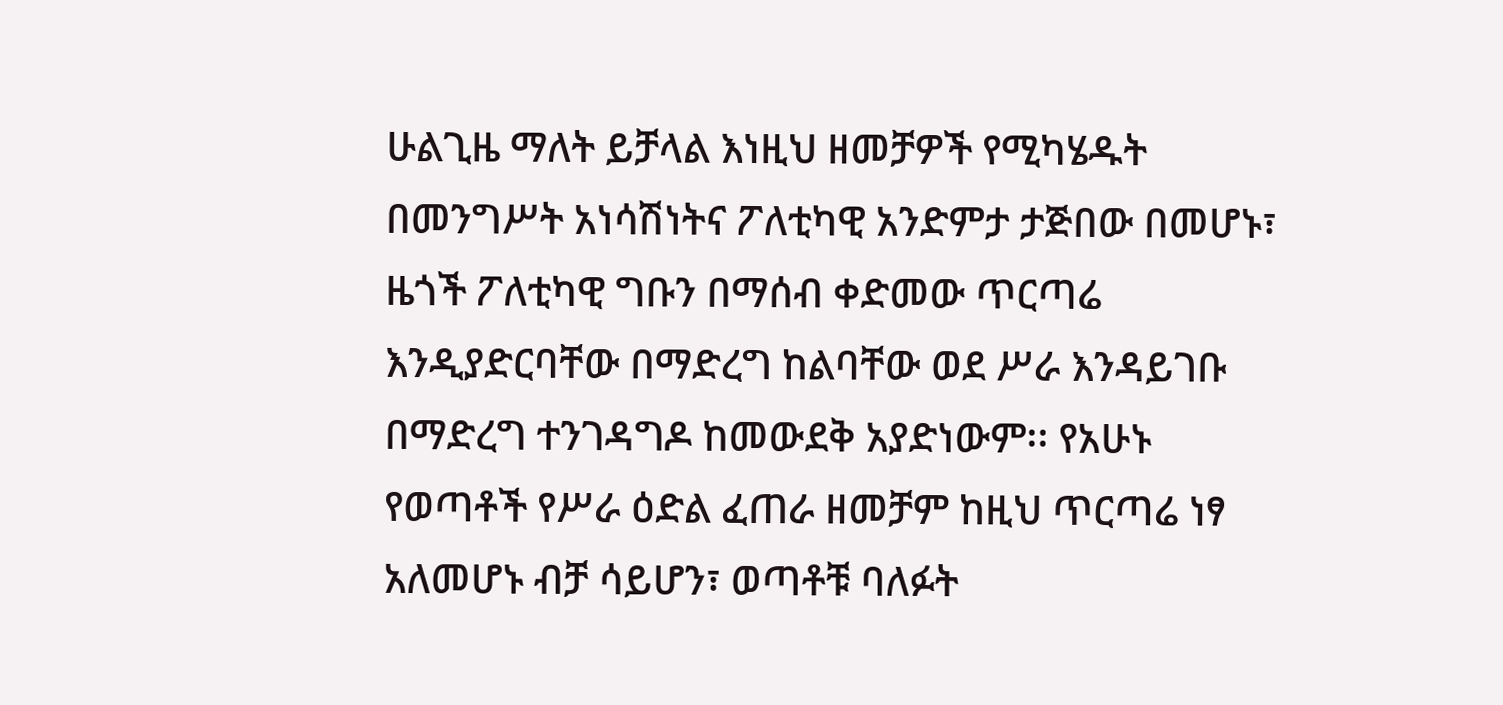ሁልጊዜ ማለት ይቻላል እነዚህ ዘመቻዎች የሚካሄዱት በመንግሥት አነሳሽነትና ፖለቲካዊ አንድምታ ታጅበው በመሆኑ፣ ዜጎች ፖለቲካዊ ግቡን በማሰብ ቀድመው ጥርጣሬ እንዲያድርባቸው በማድረግ ከልባቸው ወደ ሥራ እንዳይገቡ በማድረግ ተንገዳግዶ ከመውደቅ አያድነውም፡፡ የአሁኑ የወጣቶች የሥራ ዕድል ፈጠራ ዘመቻም ከዚህ ጥርጣሬ ነፃ አለመሆኑ ብቻ ሳይሆን፣ ወጣቶቹ ባለፉት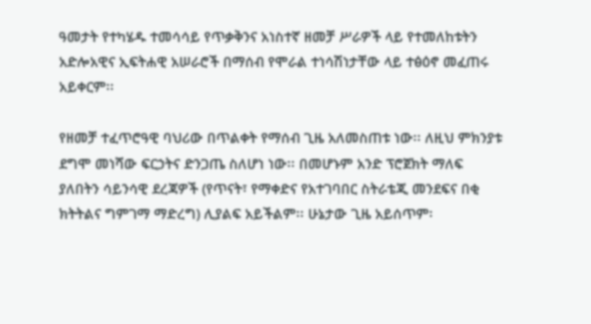ዓመታት የተካሄዱ ተመሳሳይ የጥቃቅንና አነስተኛ ዘመቻ ሥራዎች ላይ የተመለከቱትን አድሎአዊና ኢፍትሐዊ አሠራሮች በማሰብ የሞራል ተነሳሽነታቸው ላይ ተፅዕኖ መፈጠሩ አይቀርም፡፡

የዘመቻ ተፈጥሮዓዊ ባህሪው በጥልቀት የማሰብ ጊዜ አለመስጠቱ ነው፡፡ ለዚህ ምክንያቱ ደግሞ መነሻው ፍርኃትና ድንጋጤ ስለሆነ ነው፡፡ በመሆኑም አንድ ፕሮጀክት ማለፍ ያለበትን ሳይንሳዊ ደረጃዎች (የጥናት፣ የማቀድና የአተገባበር ስትራቴጂ መንደፍና በቂ ክትትልና ግምገማ ማድረግ) ሊያልፍ አይችልም፡፡ ሁኔታው ጊዜ አይሰጥም፡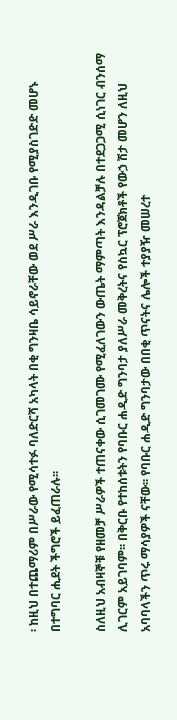፡ ከዚህ በተጨማሪም በሥራው የሚሳተፉ ባለድርሻ አካላት በቂ ግንዛቤ ሳይኖራቸው ወደ ሥራ እንዲገቡ የሚያስገድድ መሆኑ በተግባር ሒደት ችግሮች ይፈጠራሉ፡፡

ስለዚህ አብዛኞቹ የዘመቻ ሥራዎች ተጠናቀው ሲገመገሙ የሚፈለገውን ውጤት ማምጣት እንዳልቻሉ በተደጋጋሚ ሲነገር ብንሰማ ሊገርም አይገባም፡፡ በቅርቡ የተከሰቱትን የባቡር ሐዲድ ግንባታ ያለሥራ መቅረትና የስኳር ፕሮጀክቶች የውኃ ሽታ መሆን ለዚህ አባባላችን ጥሩ ማሳያዎች ናቸው፡፡ የባቡር ሐዲድ ግንባታው በበቂ ጥናትና ሌሎች ተያያዥ መሠረተ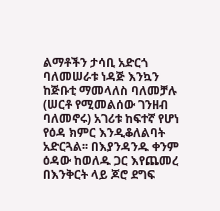ልማቶችን ታሳቢ አድርጎ ባለመሠራቱ ነዳጅ እንኳን ከጅቡቲ ማመላለስ ባለመቻሉ (ሠርቶ የሚመልሰው ገንዘብ ባለመኖሩ) አገሪቱ ከፍተኛ የሆነ የዕዳ ክምር እንዲቆለልባት አድርጓል፡፡ በእያንዳንዱ ቀንም ዕዳው ከወለዱ ጋር እየጨመረ በእንቅርት ላይ ጆሮ ደግፍ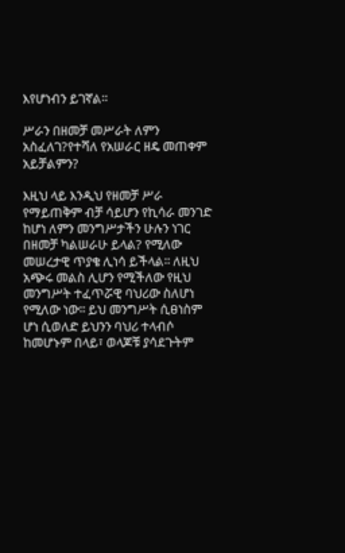እየሆነብን ይገኛል፡፡

ሥራን በዘመቻ መሥራት ለምን አስፈለገ?የተሻለ የአሠራር ዘዴ መጠቀም አይቻልምን?

እዚህ ላይ እንዲህ የዘመቻ ሥራ የማይጠቅም ብቻ ሳይሆን የኪሳራ መንገድ ከሆነ ለምን መንግሥታችን ሁሉን ነገር በዘመቻ ካልሠራሁ ይላል? የሚለው መሠረታዊ ጥያቄ ሊነሳ ይችላል፡፡ ለዚህ አጭሩ መልስ ሊሆን የሚችለው የዚህ መንግሥት ተፈጥሯዊ ባህሪው ስለሆነ የሚለው ነው፡፡ ይህ መንግሥት ሲፀነስም ሆነ ሲወለድ ይህንን ባህሪ ተላብሶ ከመሆኑም በላይ፣ ወላጆቹ ያሳደጉትም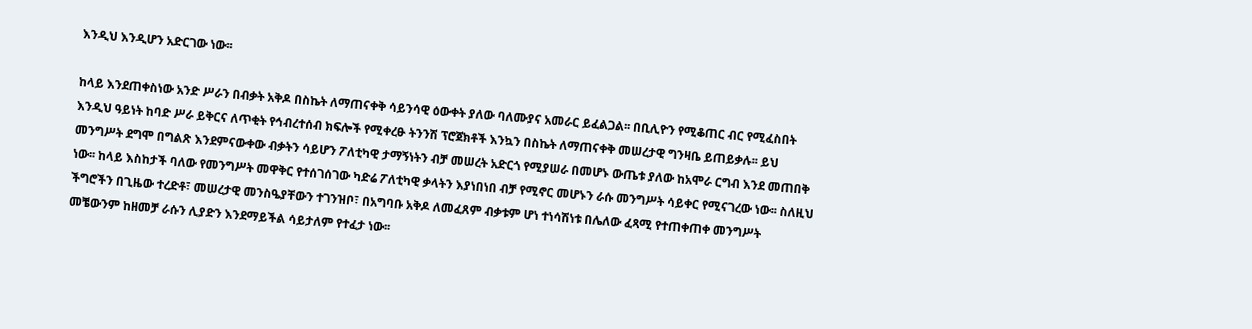እንዲህ እንዲሆን አድርገው ነው፡፡

ከላይ እንደጠቀስነው አንድ ሥራን በብቃት አቅዶ በስኬት ለማጠናቀቅ ሳይንሳዊ ዕውቀት ያለው ባለሙያና አመራር ይፈልጋል፡፡ በቢሊዮን የሚቆጠር ብር የሚፈስበት እንዲህ ዓይነት ከባድ ሥራ ይቅርና ለጥቂት የኅብረተሰብ ክፍሎች የሚቀረፁ ትንንሽ ፕሮጀክቶች እንኳን በስኬት ለማጠናቀቅ መሠረታዊ ግንዛቤ ይጠይቃሉ፡፡ ይህ መንግሥት ደግሞ በግልጽ እንደምናውቀው ብቃትን ሳይሆን ፖለቲካዊ ታማኝነትን ብቻ መሠረት አድርጎ የሚያሠራ በመሆኑ ውጤቱ ያለው ከአሞራ ርግብ እንደ መጠበቅ ነው፡፡ ከላይ እስከታች ባለው የመንግሥት መዋቅር የተሰገሰገው ካድሬ ፖለቲካዊ ቃላትን እያነበነበ ብቻ የሚኖር መሆኑን ራሱ መንግሥት ሳይቀር የሚናገረው ነው፡፡ ስለዚህ ችግሮችን በጊዜው ተረድቶ፣ መሠረታዊ መንስዔያቸውን ተገንዝቦ፣ በአግባቡ አቅዶ ለመፈጸም ብቃቱም ሆነ ተነሳሽነቱ በሌለው ፈጻሚ የተጠቀጠቀ መንግሥት መቼውንም ከዘመቻ ራሱን ሊያድን እንደማይችል ሳይታለም የተፈታ ነው፡፡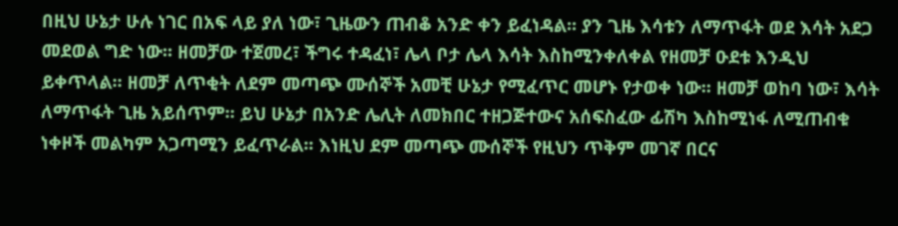በዚህ ሁኔታ ሁሉ ነገር በአፍ ላይ ያለ ነው፣ ጊዜውን ጠብቆ አንድ ቀን ይፈነዳል፡፡ ያን ጊዜ እሳቱን ለማጥፋት ወደ እሳት አደጋ መደወል ግድ ነው፡፡ ዘመቻው ተጀመረ፣ ችግሩ ተዳፈነ፣ ሌላ ቦታ ሌላ እሳት እስከሚንቀለቀል የዘመቻ ዑደቱ እንዲህ ይቀጥላል፡፡ ዘመቻ ለጥቂት ለደም መጣጭ ሙሰኞች አመቺ ሁኔታ የሚፈጥር መሆኑ የታወቀ ነው፡፡ ዘመቻ ወከባ ነው፣ እሳት ለማጥፋት ጊዜ አይሰጥም፡፡ ይህ ሁኔታ በአንድ ሌሊት ለመክበር ተዘጋጅተውና አሰፍስፈው ፊሽካ እስከሚነፋ ለሚጠብቁ ነቀዞች መልካም አጋጣሚን ይፈጥራል፡፡ እነዚህ ደም መጣጭ ሙሰኞች የዚህን ጥቅም መገኛ በርና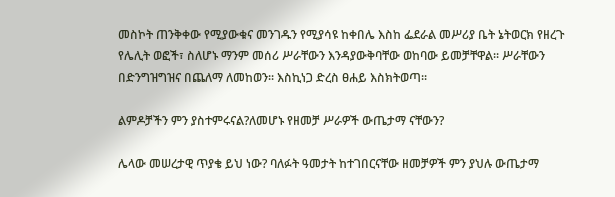መስኮት ጠንቅቀው የሚያውቁና መንገዱን የሚያሳዩ ከቀበሌ እስከ ፌደራል መሥሪያ ቤት ኔትወርክ የዘረጉ የሌሊት ወፎች፣ ስለሆኑ ማንም መሰሪ ሥራቸውን እንዳያውቅባቸው ወከባው ይመቻቸዋል፡፡ ሥራቸውን በድንግዝግዝና በጨለማ ለመከወን፡፡ እስኪነጋ ድረስ ፀሐይ እስክትወጣ፡፡

ልምዶቻችን ምን ያስተምሩናል?ለመሆኑ የዘመቻ ሥራዎች ውጤታማ ናቸውን?

ሌላው መሠረታዊ ጥያቄ ይህ ነው? ባለፉት ዓመታት ከተገበርናቸው ዘመቻዎች ምን ያህሉ ውጤታማ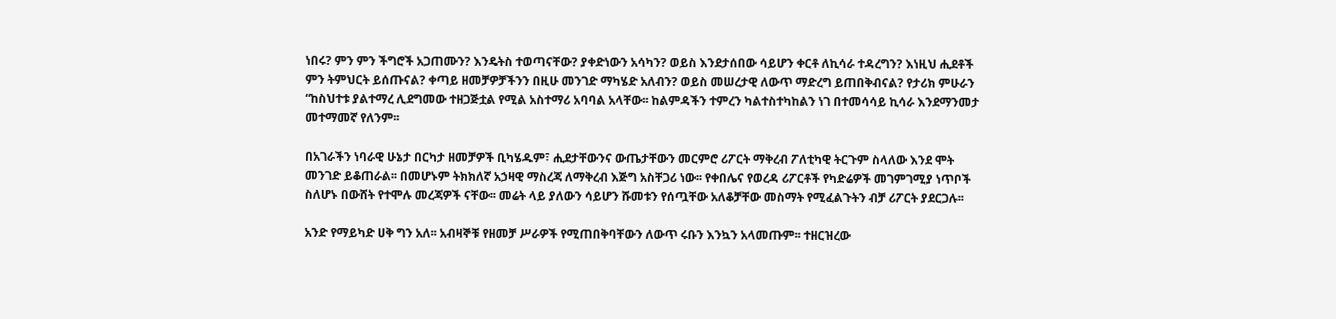ነበሩ? ምን ምን ችግሮች አጋጠሙን? እንዴትስ ተወጣናቸው? ያቀድነውን አሳካን? ወይስ እንደታሰበው ሳይሆን ቀርቶ ለኪሳራ ተዳረግን? እነዚህ ሒደቶች ምን ትምህርት ይሰጡናል? ቀጣይ ዘመቻዎቻችንን በዚሁ መንገድ ማካሄድ አለብን? ወይስ መሠረታዊ ለውጥ ማድረግ ይጠበቅብናል? የታሪክ ምሁራን “ከስህተቱ ያልተማረ ሊደግመው ተዘጋጅቷል የሚል አስተማሪ አባባል አላቸው፡፡ ከልምዳችን ተምረን ካልተስተካከልን ነገ በተመሳሳይ ኪሳራ እንደማንመታ መተማመኛ የለንም፡፡

በአገራችን ነባራዊ ሁኔታ በርካታ ዘመቻዎች ቢካሄዱም፣ ሒደታቸውንና ውጤታቸውን መርምሮ ሪፖርት ማቅረብ ፖለቲካዊ ትርጉም ስላለው እንደ ሞት መንገድ ይቆጠራል፡፡ በመሆኑም ትክክለኛ አኃዛዊ ማስረጃ ለማቅረብ እጅግ አስቸጋሪ ነው፡፡ የቀበሌና የወረዳ ሪፖርቶች የካድሬዎች መገምገሚያ ነጥቦች ስለሆኑ በውሸት የተሞሉ መረጃዎች ናቸው፡፡ መሬት ላይ ያለውን ሳይሆን ሹመቱን የሰጧቸው አለቆቻቸው መስማት የሚፈልጉትን ብቻ ሪፖርት ያደርጋሉ፡፡

አንድ የማይካድ ሀቅ ግን አለ፡፡ አብዛኞቹ የዘመቻ ሥራዎች የሚጠበቅባቸውን ለውጥ ሩቡን እንኳን አላመጡም፡፡ ተዘርዝረው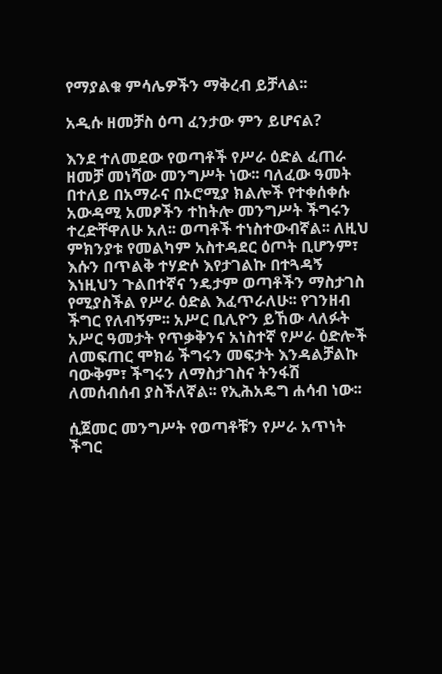የማያልቁ ምሳሌዎችን ማቅረብ ይቻላል፡፡

አዲሱ ዘመቻስ ዕጣ ፈንታው ምን ይሆናል?

እንደ ተለመደው የወጣቶች የሥራ ዕድል ፈጠራ ዘመቻ መነሻው መንግሥት ነው፡፡ ባለፈው ዓመት በተለይ በአማራና በኦሮሚያ ክልሎች የተቀሰቀሱ አውዳሚ አመፆችን ተከትሎ መንግሥት ችግሩን ተረድቸዋለሁ አለ፡፡ ወጣቶች ተነስተውብኛል፡፡ ለዚህ ምክንያቱ የመልካም አስተዳደር ዕጦት ቢሆንም፣ እሱን በጥልቅ ተሃድሶ እየታገልኩ በተጓዳኝ እነዚህን ጉልበተኛና ንዴታም ወጣቶችን ማስታገስ የሚያስችል የሥራ ዕድል እፈጥራለሁ፡፡ የገንዘብ ችግር የለብኝም፡፡ አሥር ቢሊዮን ይኸው ላለፉት አሥር ዓመታት የጥቃቅንና አነስተኛ የሥራ ዕድሎች ለመፍጠር ሞክሬ ችግሩን መፍታት እንዳልቻልኩ ባውቅም፣ ችግሩን ለማስታገስና ትንፋሽ ለመሰብሰብ ያስችለኛል፡፡ የኢሕአዴግ ሐሳብ ነው፡፡

ሲጀመር መንግሥት የወጣቶቹን የሥራ አጥነት ችግር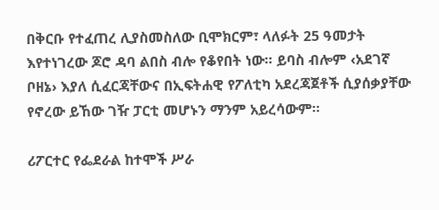በቅርቡ የተፈጠረ ሊያስመስለው ቢሞክርም፣ ላለፉት 25 ዓመታት እየተነገረው ጆሮ ዳባ ልበስ ብሎ የቆየበት ነው፡፡ ይባስ ብሎም ‹አደገኛ ቦዘኔ› እያለ ሲፈርጃቸውና በኢፍትሐዊ የፖለቲካ አደረጃጀቶች ሲያሰቃያቸው የኖረው ይኸው ገዥ ፓርቲ መሆኑን ማንም አይረሳውም፡፡

ሪፖርተር የፌደራል ከተሞች ሥራ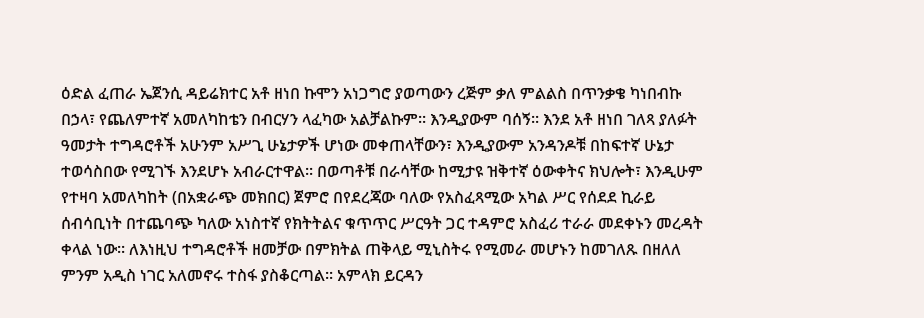ዕድል ፈጠራ ኤጀንሲ ዳይሬክተር አቶ ዘነበ ኩሞን አነጋግሮ ያወጣውን ረጅም ቃለ ምልልስ በጥንቃቄ ካነበብኩ በኃላ፣ የጨለምተኛ አመለካከቴን በብርሃን ላፈካው አልቻልኩም፡፡ እንዲያውም ባሰኝ፡፡ እንደ አቶ ዘነበ ገለጻ ያለፉት ዓመታት ተግዳሮቶች አሁንም አሥጊ ሁኔታዎች ሆነው መቀጠላቸውን፣ እንዲያውም አንዳንዶቹ በከፍተኛ ሁኔታ ተወሳስበው የሚገኙ እንደሆኑ አብራርተዋል፡፡ በወጣቶቹ በራሳቸው ከሚታዩ ዝቅተኛ ዕውቀትና ክህሎት፣ እንዲሁም የተዛባ አመለካከት (በአቋራጭ መክበር) ጀምሮ በየደረጃው ባለው የአስፈጻሚው አካል ሥር የሰደደ ኪራይ ሰብሳቢነት በተጨባጭ ካለው አነስተኛ የክትትልና ቁጥጥር ሥርዓት ጋር ተዳምሮ አስፈሪ ተራራ መደቀኑን መረዳት ቀላል ነው፡፡ ለእነዚህ ተግዳሮቶች ዘመቻው በምክትል ጠቅላይ ሚኒስትሩ የሚመራ መሆኑን ከመገለጹ በዘለለ ምንም አዲስ ነገር አለመኖሩ ተስፋ ያስቆርጣል፡፡ አምላክ ይርዳን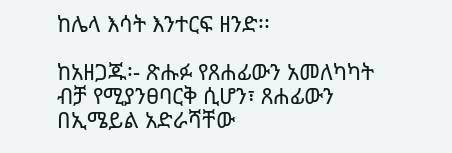ከሌላ እሳት እንተርፍ ዘንድ፡፡

ከአዘጋጁ፡- ጽሑፉ የጸሐፊውን አመለካካት ብቻ የሚያንፀባርቅ ሲሆን፣ ጸሐፊውን በኢሜይል አድራሻቸው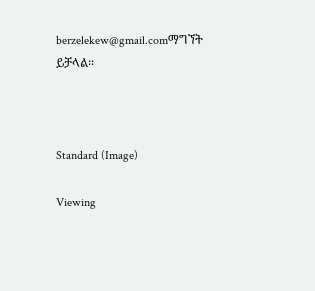berzelekew@gmail.comማግኘት ይቻላል፡፡



Standard (Image)

Viewing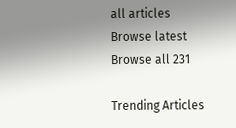all articles
Browse latest Browse all 231

Trending Articles